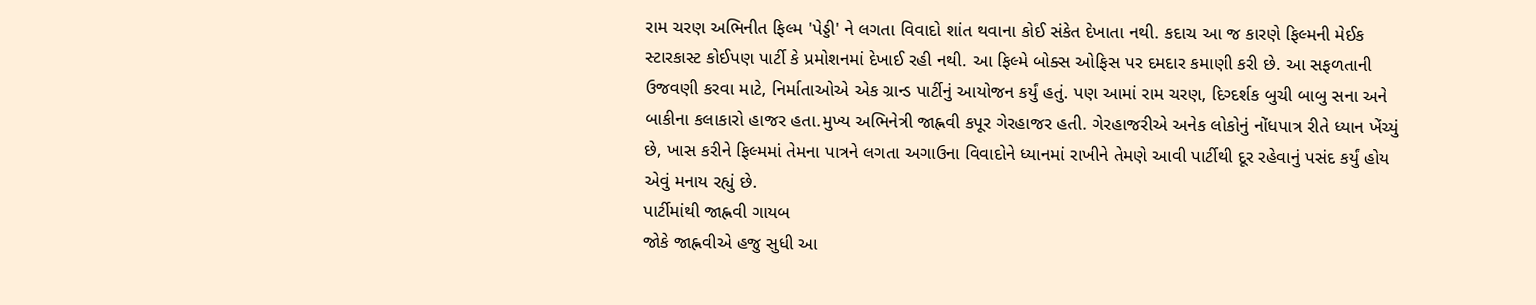રામ ચરણ અભિનીત ફિલ્મ 'પેડ્ડી' ને લગતા વિવાદો શાંત થવાના કોઈ સંકેત દેખાતા નથી. કદાચ આ જ કારણે ફિલ્મની મેઈક સ્ટારકાસ્ટ કોઈપણ પાર્ટી કે પ્રમોશનમાં દેખાઈ રહી નથી. આ ફિલ્મે બોક્સ ઓફિસ પર દમદાર કમાણી કરી છે. આ સફળતાની ઉજવણી કરવા માટે, નિર્માતાઓએ એક ગ્રાન્ડ પાર્ટીનું આયોજન કર્યું હતું. પણ આમાં રામ ચરણ, દિગ્દર્શક બુચી બાબુ સના અને બાકીના કલાકારો હાજર હતા.મુખ્ય અભિનેત્રી જાહ્નવી કપૂર ગેરહાજર હતી. ગેરહાજરીએ અનેક લોકોનું નોંધપાત્ર રીતે ધ્યાન ખેંચ્યું છે, ખાસ કરીને ફિલ્મમાં તેમના પાત્રને લગતા અગાઉના વિવાદોને ધ્યાનમાં રાખીને તેમણે આવી પાર્ટીથી દૂર રહેવાનું પસંદ કર્યું હોય એવું મનાય રહ્યું છે.
પાર્ટીમાંથી જાહ્નવી ગાયબ
જોકે જાહ્નવીએ હજુ સુધી આ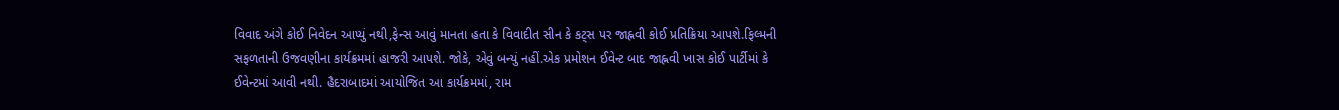વિવાદ અંગે કોઈ નિવેદન આપ્યું નથી,ફેન્સ આવું માનતા હતા કે વિવાદીત સીન કે કટ્સ પર જાહ્નવી કોઈ પ્રતિક્રિયા આપશે.ફિલ્મની સફળતાની ઉજવણીના કાર્યક્રમમાં હાજરી આપશે. જોકે, એવું બન્યું નહીં.એક પ્રમોશન ઈવેન્ટ બાદ જાહ્નવી ખાસ કોઈ પાર્ટીમાં કે ઈવેન્ટમાં આવી નથી. હૈદરાબાદમાં આયોજિત આ કાર્યક્રમમાં, રામ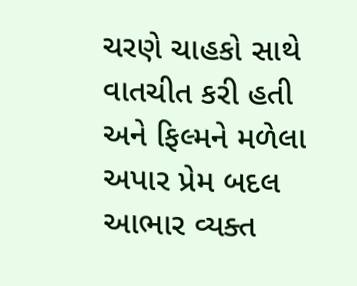ચરણે ચાહકો સાથે વાતચીત કરી હતી અને ફિલ્મને મળેલા અપાર પ્રેમ બદલ આભાર વ્યક્ત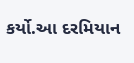કર્યો.આ દરમિયાન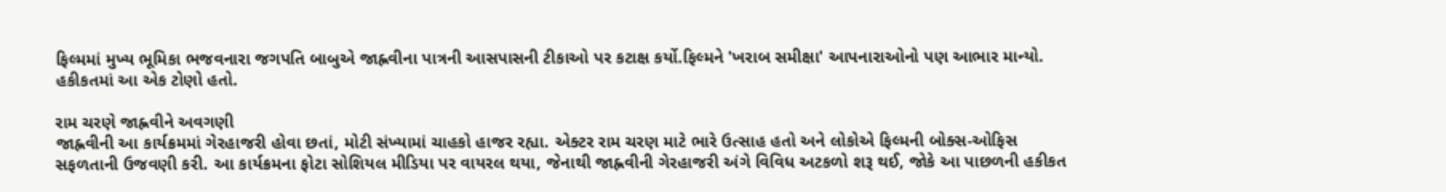ફિલ્મમાં મુખ્ય ભૂમિકા ભજવનારા જગપતિ બાબુએ જાહ્નવીના પાત્રની આસપાસની ટીકાઓ પર કટાક્ષ કર્યો.ફિલ્મને 'ખરાબ સમીક્ષા' આપનારાઓનો પણ આભાર માન્યો. હકીકતમાં આ એક ટોણો હતો.

રામ ચરણે જાહ્નવીને અવગણી
જાહ્નવીની આ કાર્યક્રમમાં ગેરહાજરી હોવા છતાં, મોટી સંખ્યામાં ચાહકો હાજર રહ્યા. એક્ટર રામ ચરણ માટે ભારે ઉત્સાહ હતો અને લોકોએ ફિલ્મની બોક્સ-ઓફિસ સફળતાની ઉજવણી કરી. આ કાર્યક્રમના ફોટા સોશિયલ મીડિયા પર વાયરલ થયા, જેનાથી જાહ્નવીની ગેરહાજરી અંગે વિવિધ અટકળો શરૂ થઈ, જોકે આ પાછળની હકીકત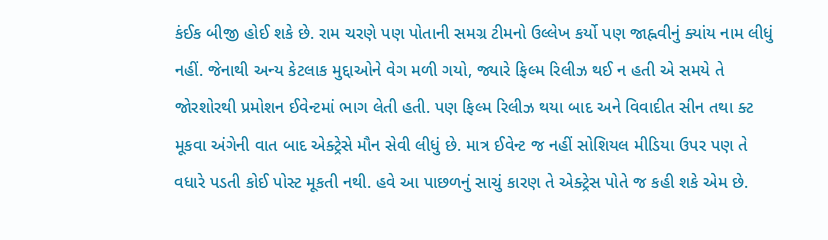કંઈક બીજી હોઈ શકે છે. રામ ચરણે પણ પોતાની સમગ્ર ટીમનો ઉલ્લેખ કર્યો પણ જાહ્નવીનું ક્યાંય નામ લીધું નહીં. જેનાથી અન્ય કેટલાક મુદ્દાઓને વેગ મળી ગયો, જ્યારે ફિલ્મ રિલીઝ થઈ ન હતી એ સમયે તે જોરશોરથી પ્રમોશન ઈવેન્ટમાં ભાગ લેતી હતી. પણ ફિલ્મ રિલીઝ થયા બાદ અને વિવાદીત સીન તથા ક્ટ મૂકવા અંગેની વાત બાદ એક્ટ્રેસે મૌન સેવી લીધું છે. માત્ર ઈવેન્ટ જ નહીં સોશિયલ મીડિયા ઉપર પણ તે વધારે પડતી કોઈ પોસ્ટ મૂકતી નથી. હવે આ પાછળનું સાચું કારણ તે એક્ટ્રેસ પોતે જ કહી શકે એમ છે.